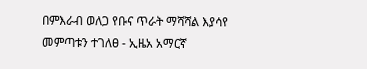በምእራብ ወለጋ የቡና ጥራት ማሻሻል እያሳየ መምጣቱን ተገለፀ - ኢዜአ አማርኛ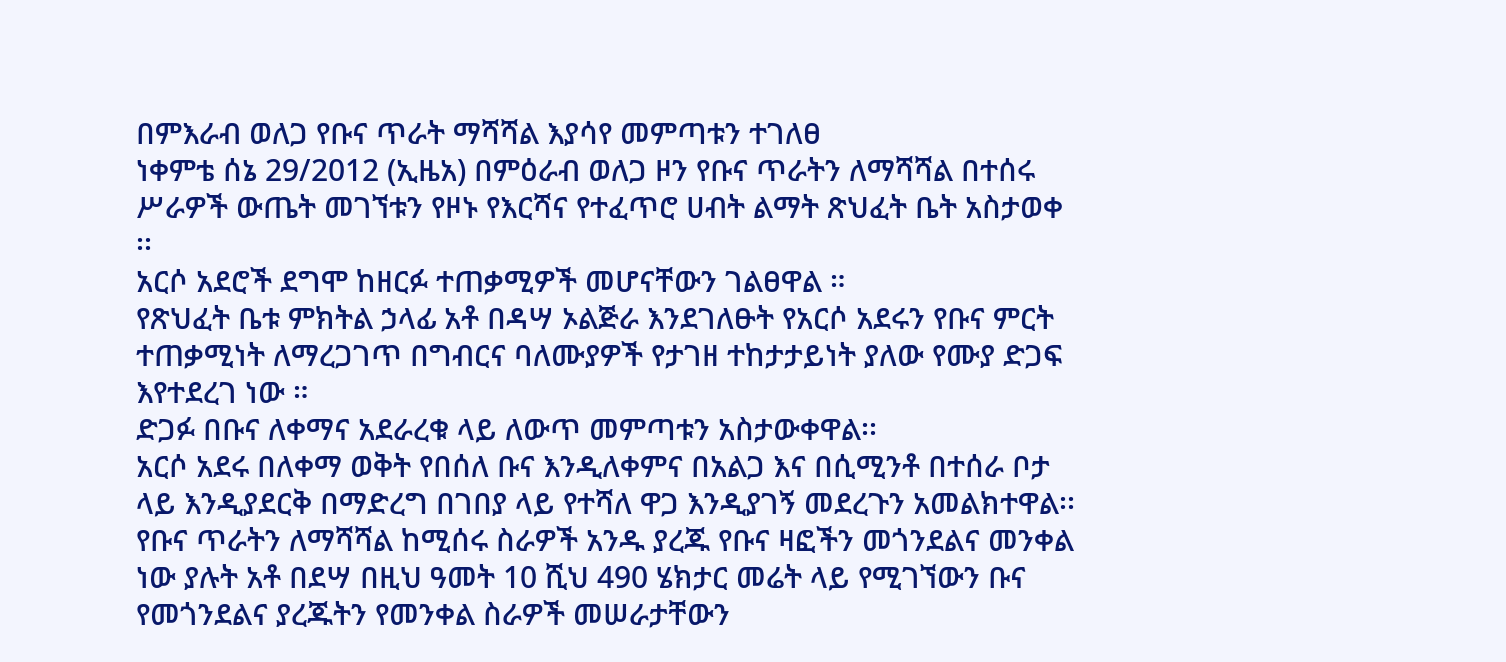በምእራብ ወለጋ የቡና ጥራት ማሻሻል እያሳየ መምጣቱን ተገለፀ
ነቀምቴ ሰኔ 29/2012 (ኢዜአ) በምዕራብ ወለጋ ዞን የቡና ጥራትን ለማሻሻል በተሰሩ ሥራዎች ውጤት መገኘቱን የዞኑ የእርሻና የተፈጥሮ ሀብት ልማት ጽህፈት ቤት አስታወቀ ፡፡
አርሶ አደሮች ደግሞ ከዘርፉ ተጠቃሚዎች መሆናቸውን ገልፀዋል ።
የጽህፈት ቤቱ ምክትል ኃላፊ አቶ በዳሣ ኦልጅራ እንደገለፁት የአርሶ አደሩን የቡና ምርት ተጠቃሚነት ለማረጋገጥ በግብርና ባለሙያዎች የታገዘ ተከታታይነት ያለው የሙያ ድጋፍ እየተደረገ ነው ።
ድጋፉ በቡና ለቀማና አደራረቁ ላይ ለውጥ መምጣቱን አስታውቀዋል፡፡
አርሶ አደሩ በለቀማ ወቅት የበሰለ ቡና እንዲለቀምና በአልጋ እና በሲሚንቶ በተሰራ ቦታ ላይ እንዲያደርቅ በማድረግ በገበያ ላይ የተሻለ ዋጋ እንዲያገኝ መደረጉን አመልክተዋል፡፡
የቡና ጥራትን ለማሻሻል ከሚሰሩ ስራዎች አንዱ ያረጁ የቡና ዛፎችን መጎንደልና መንቀል ነው ያሉት አቶ በደሣ በዚህ ዓመት 10 ሺህ 490 ሄክታር መሬት ላይ የሚገኘውን ቡና የመጎንደልና ያረጁትን የመንቀል ስራዎች መሠራታቸውን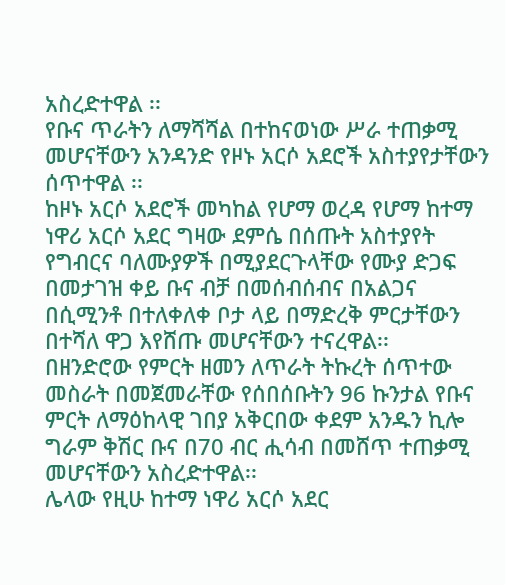አስረድተዋል ፡፡
የቡና ጥራትን ለማሻሻል በተከናወነው ሥራ ተጠቃሚ መሆናቸውን አንዳንድ የዞኑ አርሶ አደሮች አስተያየታቸውን ሰጥተዋል ፡፡
ከዞኑ አርሶ አደሮች መካከል የሆማ ወረዳ የሆማ ከተማ ነዋሪ አርሶ አደር ግዛው ደምሴ በሰጡት አስተያየት የግብርና ባለሙያዎች በሚያደርጉላቸው የሙያ ድጋፍ በመታገዝ ቀይ ቡና ብቻ በመሰብሰብና በአልጋና በሲሚንቶ በተለቀለቀ ቦታ ላይ በማድረቅ ምርታቸውን በተሻለ ዋጋ እየሸጡ መሆናቸውን ተናረዋል፡፡
በዘንድሮው የምርት ዘመን ለጥራት ትኩረት ሰጥተው መስራት በመጀመራቸው የሰበሰቡትን 96 ኩንታል የቡና ምርት ለማዕከላዊ ገበያ አቅርበው ቀደም አንዱን ኪሎ ግራም ቅሽር ቡና በ70 ብር ሒሳብ በመሸጥ ተጠቃሚ መሆናቸውን አስረድተዋል፡፡
ሌላው የዚሁ ከተማ ነዋሪ አርሶ አደር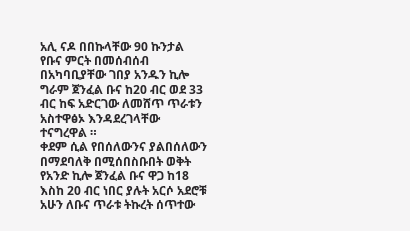አሊ ናዶ በበኩላቸው 90 ኩንታል የቡና ምርት በመሰብሰብ በአካባቢያቸው ገበያ አንዱን ኪሎ ግራም ጀንፈል ቡና ከ20 ብር ወደ 33 ብር ከፍ አድርገው ለመሸጥ ጥራቱን አስተዋፅኦ እንዳደረገላቸው ተናግረዋል ።
ቀደም ሲል የበሰለውንና ያልበሰለውን በማደባለቅ በሚሰበስቡበት ወቅት የአንድ ኪሎ ጀንፈል ቡና ዋጋ ከ18 እስከ 20 ብር ነበር ያሉት አርሶ አደሮቹ አሁን ለቡና ጥራቱ ትኩረት ሰጥተው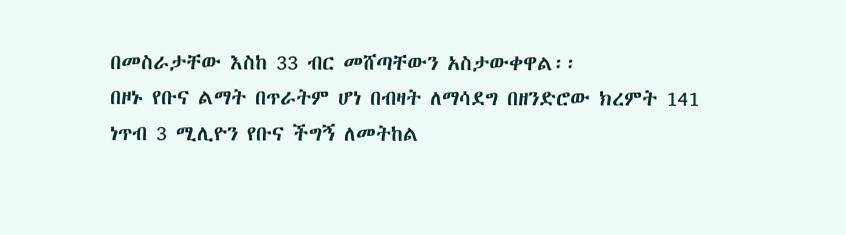በመስራታቸው እስከ 33 ብር መሸጣቸውን አስታውቀዋል፡፡
በዞኑ የቡና ልማት በጥራትም ሆነ በብዛት ለማሳደግ በዘንድሮው ክረምት 141 ነጥብ 3 ሚሊዮን የቡና ችግኝ ለመትከል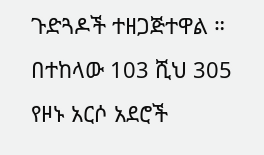ጉድጓዶች ተዘጋጅተዋል ።
በተከላው 103 ሺህ 305 የዞኑ አርሶ አደሮች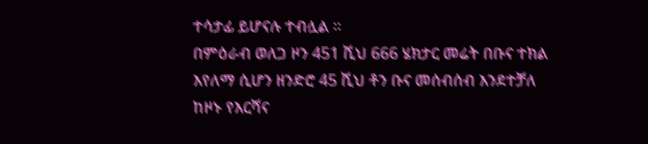ተሳታፊ ይሆናሉ ተብሏል ።
በምዕራብ ወለጋ ዞን 451 ሺህ 666 ሄክታር መሬት በቡና ተክል እየለማ ሲሆን ዘንድሮ 45 ሺህ ቶን ቡና መሰብሰብ እንደተቻለ ከዞኑ የእርሻና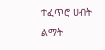ተፈጥሮ ሀብት ልማት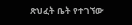ጽህፈት ቤት የተገኘው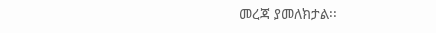መረጃ ያመለክታል፡፡